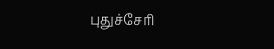புதுச்சேரி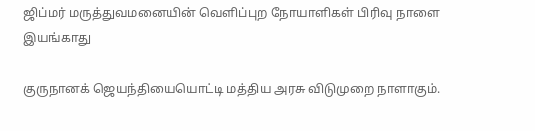ஜிப்மர் மருத்துவமனையின் வெளிப்புற நோயாளிகள் பிரிவு நாளை இயங்காது

குருநானக் ஜெயந்தியையொட்டி மத்திய அரசு விடுமுறை நாளாகும்.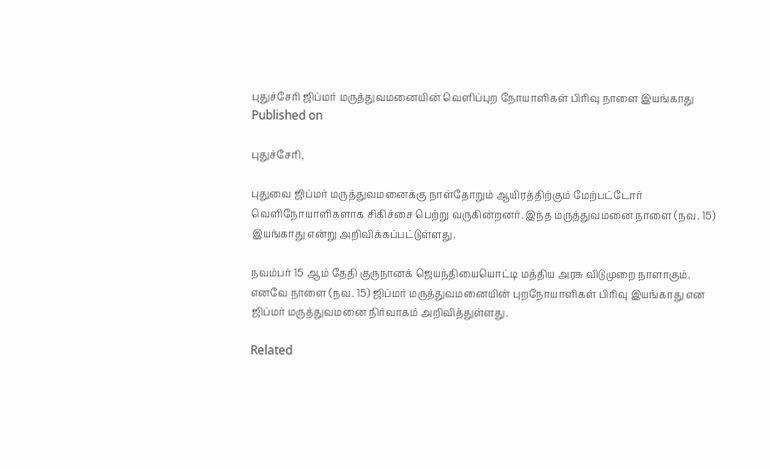புதுச்சேரி ஜிப்மர் மருத்துவமனையின் வெளிப்புற நோயாளிகள் பிரிவு நாளை இயங்காது
Published on

புதுச்சேரி,

புதுவை ஜிப்மர் மருத்துவமனைக்கு நாள்தோறும் ஆயிரத்திற்கும் மேற்பட்டோர் வெளிநோயாளிகளாக சிகிச்சை பெற்று வருகின்றனர். இந்த மருத்துவமனை நாளை (நவ. 15) இயங்காது என்று அறிவிக்கப்பட்டுள்ளது.

நவம்பர் 15 ஆம் தேதி குருநானக் ஜெயந்தியையொட்டி மத்திய அரசு விடுமுறை நாளாகும். எனவே நாளை (நவ. 15) ஜிப்மர் மருத்துவமனையின் புறநோயாளிகள் பிரிவு இயங்காது என ஜிப்மர் மருத்துவமனை நிர்வாகம் அறிவித்துள்ளது.

Related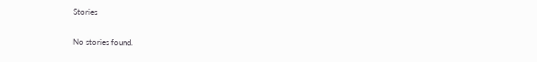Stories

No stories found.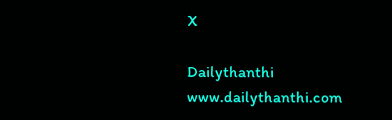X

Dailythanthi
www.dailythanthi.com